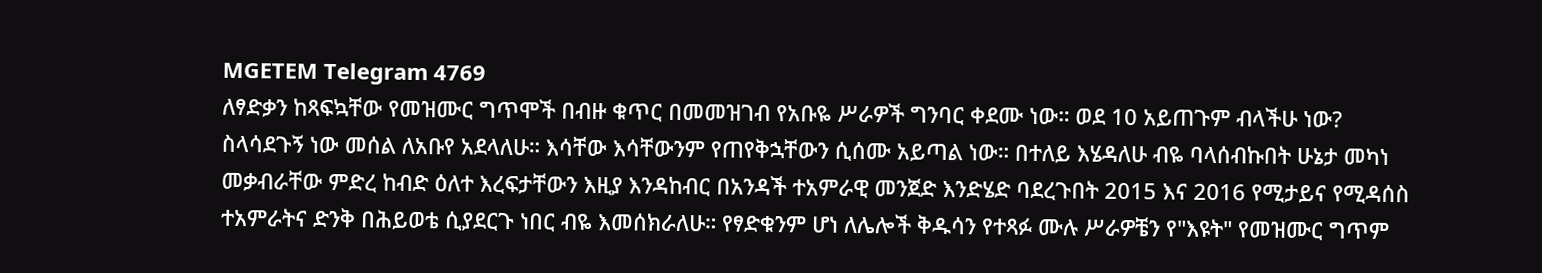MGETEM Telegram 4769
ለፃድቃን ከጻፍኳቸው የመዝሙር ግጥሞች በብዙ ቁጥር በመመዝገብ የአቡዬ ሥራዎች ግንባር ቀደሙ ነው። ወደ 10 አይጠጉም ብላችሁ ነው? ስላሳደጉኝ ነው መሰል ለአቡየ አደላለሁ። እሳቸው እሳቸውንም የጠየቅኋቸውን ሲሰሙ አይጣል ነው። በተለይ እሄዳለሁ ብዬ ባላሰብኩበት ሁኔታ መካነ መቃብራቸው ምድረ ከብድ ዕለተ እረፍታቸውን እዚያ እንዳከብር በአንዳች ተአምራዊ መንጀድ እንድሄድ ባደረጉበት 2015 እና 2016 የሚታይና የሚዳሰስ ተአምራትና ድንቅ በሕይወቴ ሲያደርጉ ነበር ብዬ እመሰክራለሁ። የፃድቁንም ሆነ ለሌሎች ቅዱሳን የተጻፉ ሙሉ ሥራዎቼን የ"እዩት" የመዝሙር ግጥም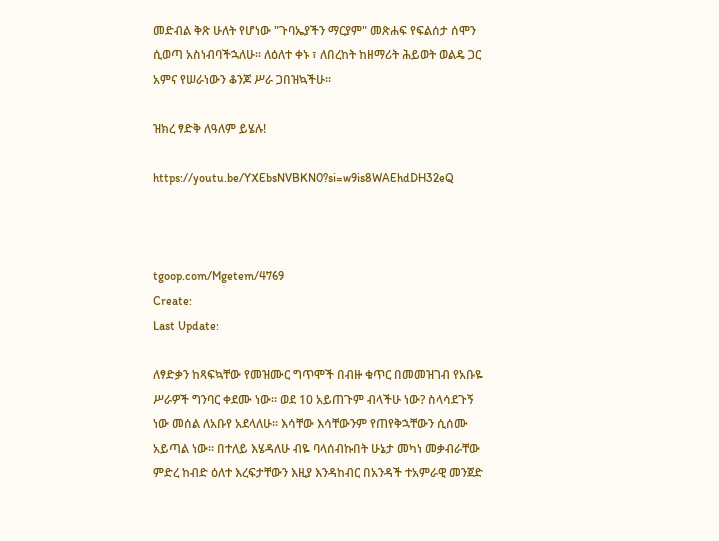መድብል ቅጽ ሁለት የሆነው "ጉባኤያችን ማርያም" መጽሐፍ የፍልሰታ ሰሞን ሲወጣ አስነብባችኋለሁ። ለዕለተ ቀኑ ፣ ለበረከት ከዘማሪት ሕይወት ወልዴ ጋር አምና የሠራነውን ቆንጆ ሥራ ጋበዝኳችሁ።

ዝክረ ፃድቅ ለዓለም ይሄሉ!

https://youtu.be/YXEbsNVBKN0?si=w9is8WAEhdDH32eQ



tgoop.com/Mgetem/4769
Create:
Last Update:

ለፃድቃን ከጻፍኳቸው የመዝሙር ግጥሞች በብዙ ቁጥር በመመዝገብ የአቡዬ ሥራዎች ግንባር ቀደሙ ነው። ወደ 10 አይጠጉም ብላችሁ ነው? ስላሳደጉኝ ነው መሰል ለአቡየ አደላለሁ። እሳቸው እሳቸውንም የጠየቅኋቸውን ሲሰሙ አይጣል ነው። በተለይ እሄዳለሁ ብዬ ባላሰብኩበት ሁኔታ መካነ መቃብራቸው ምድረ ከብድ ዕለተ እረፍታቸውን እዚያ እንዳከብር በአንዳች ተአምራዊ መንጀድ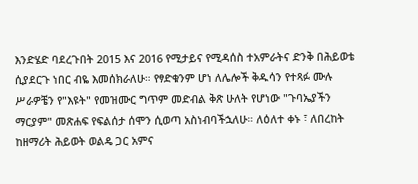እንድሄድ ባደረጉበት 2015 እና 2016 የሚታይና የሚዳሰስ ተአምራትና ድንቅ በሕይወቴ ሲያደርጉ ነበር ብዬ እመሰክራለሁ። የፃድቁንም ሆነ ለሌሎች ቅዱሳን የተጻፉ ሙሉ ሥራዎቼን የ"እዩት" የመዝሙር ግጥም መድብል ቅጽ ሁለት የሆነው "ጉባኤያችን ማርያም" መጽሐፍ የፍልሰታ ሰሞን ሲወጣ አስነብባችኋለሁ። ለዕለተ ቀኑ ፣ ለበረከት ከዘማሪት ሕይወት ወልዴ ጋር አምና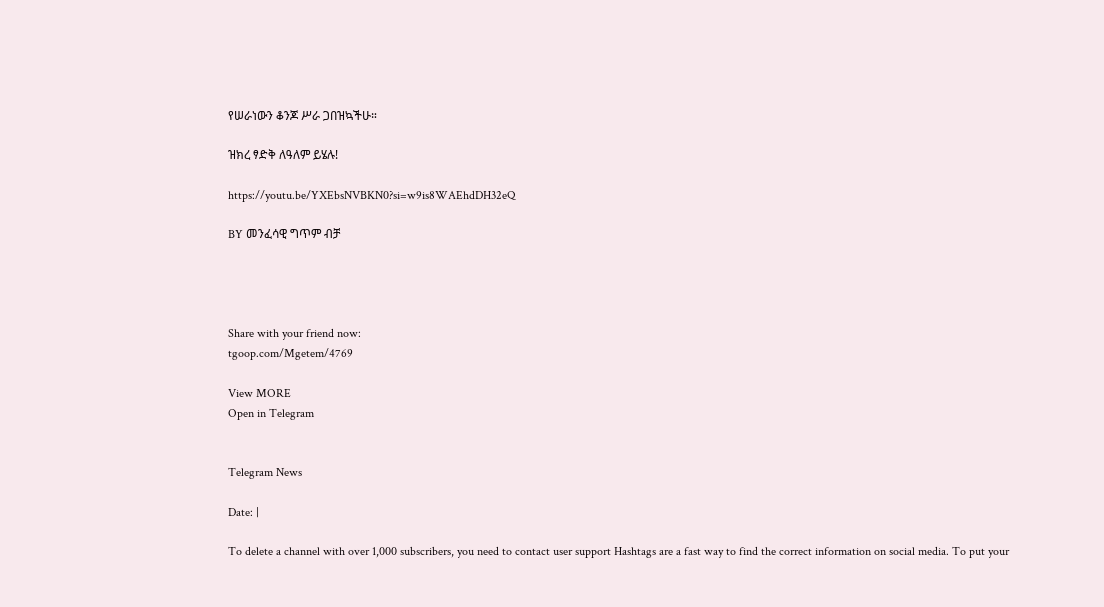የሠራነውን ቆንጆ ሥራ ጋበዝኳችሁ።

ዝክረ ፃድቅ ለዓለም ይሄሉ!

https://youtu.be/YXEbsNVBKN0?si=w9is8WAEhdDH32eQ

BY መንፈሳዊ ግጥም ብቻ




Share with your friend now:
tgoop.com/Mgetem/4769

View MORE
Open in Telegram


Telegram News

Date: |

To delete a channel with over 1,000 subscribers, you need to contact user support Hashtags are a fast way to find the correct information on social media. To put your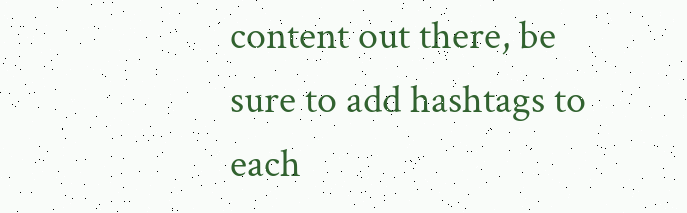content out there, be sure to add hashtags to each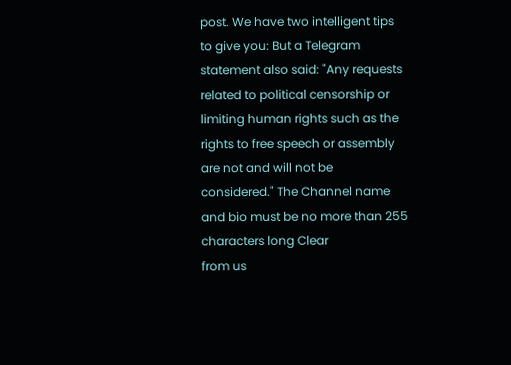post. We have two intelligent tips to give you: But a Telegram statement also said: "Any requests related to political censorship or limiting human rights such as the rights to free speech or assembly are not and will not be considered." The Channel name and bio must be no more than 255 characters long Clear
from us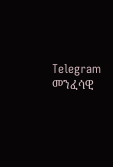Telegram መንፈሳዊ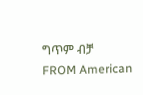ግጥም ብቻ
FROM American